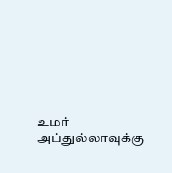உமர் அப்துல்லாவுக்கு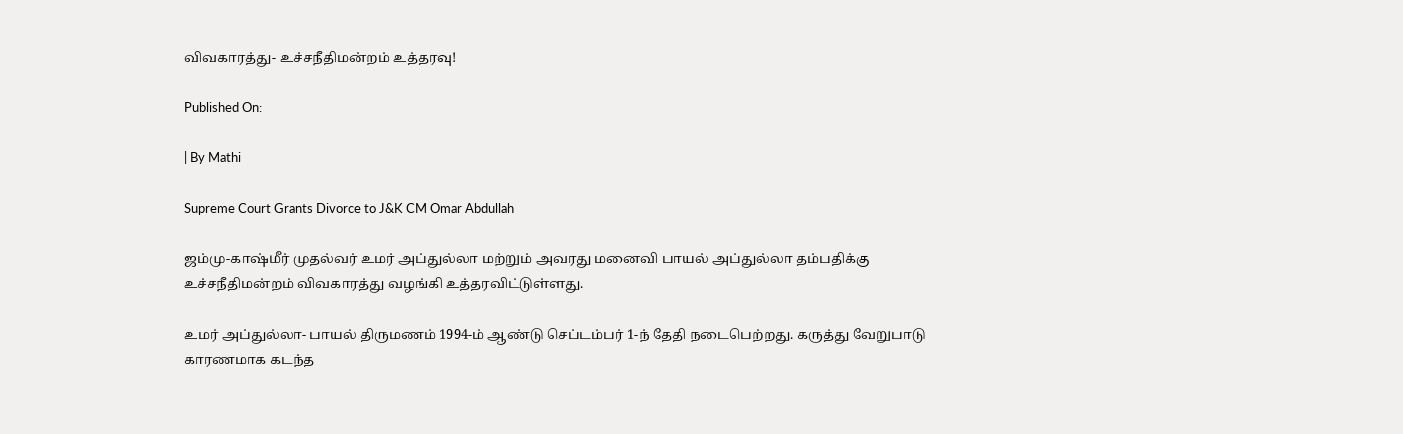விவகாரத்து- உச்சநீதிமன்றம் உத்தரவு!

Published On:

| By Mathi

Supreme Court Grants Divorce to J&K CM Omar Abdullah

ஜம்மு-காஷ்மீர் முதல்வர் உமர் அப்துல்லா மற்றும் அவரது மனைவி பாயல் அப்துல்லா தம்பதிக்கு உச்சநீதிமன்றம் விவகாரத்து வழங்கி உத்தரவிட்டுள்ளது.

உமர் அப்துல்லா- பாயல் திருமணம் 1994-ம் ஆண்டு செப்டம்பர் 1-ந் தேதி நடைபெற்றது. கருத்து வேறுபாடு காரணமாக கடந்த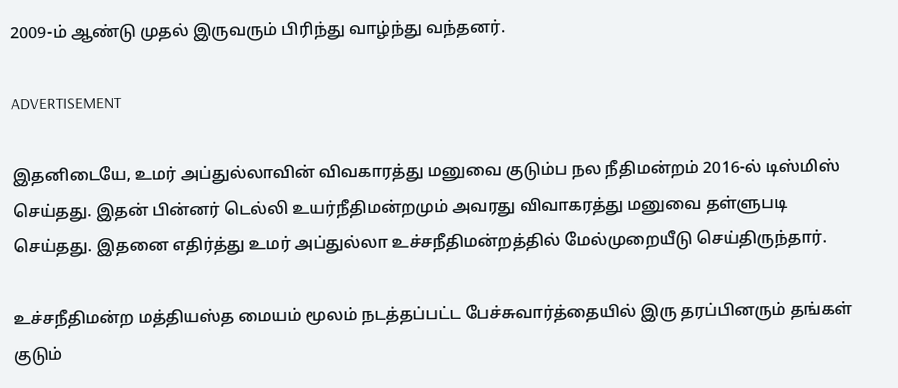2009-ம் ஆண்டு முதல் இருவரும் பிரிந்து வாழ்ந்து வந்தனர்.

ADVERTISEMENT

இதனிடையே, உமர் அப்துல்லாவின் விவகாரத்து மனுவை குடும்ப நல நீதிமன்றம் 2016-ல் டிஸ்மிஸ் செய்தது. இதன் பின்னர் டெல்லி உயர்நீதிமன்றமும் அவரது விவாகரத்து மனுவை தள்ளுபடி செய்தது. இதனை எதிர்த்து உமர் அப்துல்லா உச்சநீதிமன்றத்தில் மேல்முறையீடு செய்திருந்தார்.

உச்சநீதிமன்ற மத்தியஸ்த மையம் மூலம் நடத்தப்பட்ட பேச்சுவார்த்தையில் இரு தரப்பினரும் தங்கள் குடும்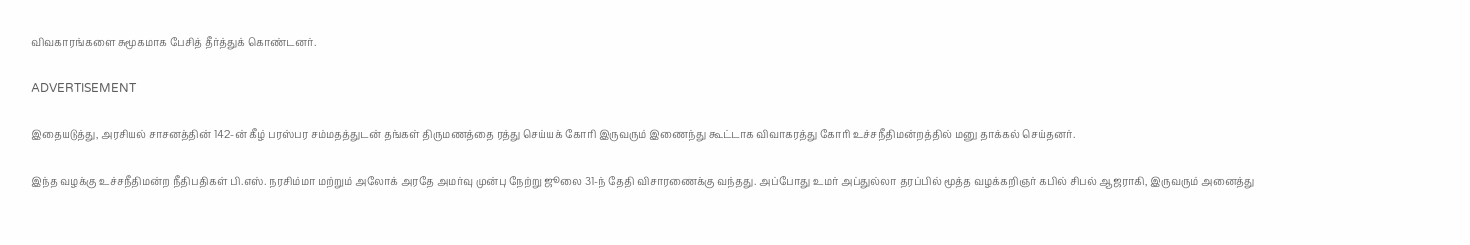விவகாரங்களை சுமூகமாக பேசித் தீர்த்துக் கொண்டனர்.

ADVERTISEMENT

இதையடுத்து, அரசியல் சாசனத்தின் 142-ன் கீழ் பரஸ்பர சம்மதத்துடன் தங்கள் திருமணத்தை ரத்து செய்யக் கோரி இருவரும் இணைந்து கூட்டாக விவாகரத்து கோரி உச்சநீதிமன்றத்தில் மனு தாக்கல் செய்தனர்.

இந்த வழக்கு உச்சநீதிமன்ற நீதிபதிகள் பி.எஸ். நரசிம்மா மற்றும் அலோக் அரதே அமர்வு முன்பு நேற்று ஜூலை 31-ந் தேதி விசாரணைக்கு வந்தது. அப்போது உமர் அப்துல்லா தரப்பில் மூத்த வழக்கறிஞர் கபில் சிபல் ஆஜராகி, இருவரும் அனைத்து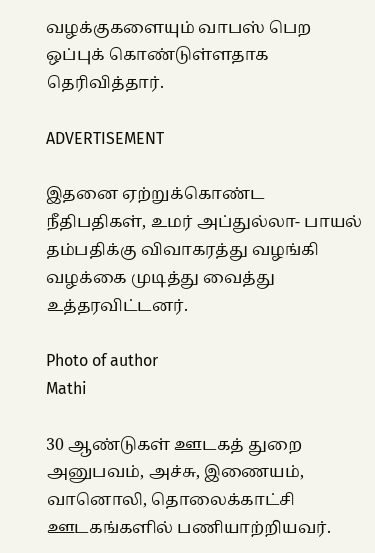வழக்குகளையும் வாபஸ் பெற ஒப்புக் கொண்டுள்ளதாக தெரிவித்தார்.

ADVERTISEMENT

இதனை ஏற்றுக்கொண்ட நீதிபதிகள், உமர் அப்துல்லா- பாயல் தம்பதிக்கு விவாகரத்து வழங்கி வழக்கை முடித்து வைத்து உத்தரவிட்டனர்.

Photo of author
Mathi

30 ஆண்டுகள் ஊடகத் துறை அனுபவம், அச்சு, இணையம், வானொலி, தொலைக்காட்சி ஊடகங்களில் பணியாற்றியவர்.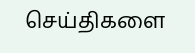செய்திகளை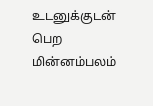உடனுக்குடன் பெற மின்னம்பலம்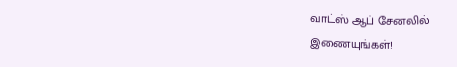வாட்ஸ் ஆப் சேனலில் இணையுங்கள்!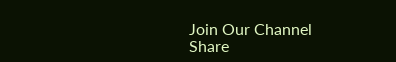Join Our Channel
Share